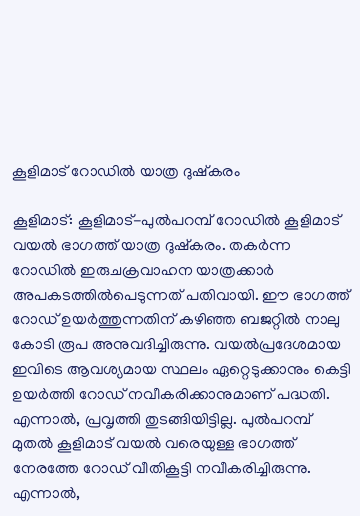കൂളിമാട് റോഡിൽ യാത്ര ദുഷ്കരം

കൂളിമാട്: കൂളിമാട്-പുൽപറമ്പ് റോഡിൽ കൂളിമാട് വയൽ ഭാഗത്ത് യാത്ര ദുഷ്കരം. തകർന്ന റോഡിൽ ഇരുചക്രവാഹന യാത്രക്കാർ അപകടത്തിൽപെടുന്നത് പതിവായി. ഈ ഭാഗത്ത് റോഡ് ഉയർത്തുന്നതിന് കഴിഞ്ഞ ബജറ്റിൽ നാലു കോടി രൂപ അനുവദിച്ചിരുന്നു. വയൽപ്രദേശമായ ഇവിടെ ആവശ്യമായ സ്ഥലം ഏറ്റെടുക്കാനും കെട്ടി ഉയർത്തി റോഡ് നവീകരിക്കാനുമാണ് പദ്ധതി. എന്നാൽ, പ്രവൃത്തി തുടങ്ങിയിട്ടില്ല. പുൽപറമ്പ് മുതൽ കൂളിമാട് വയൽ വരെയുള്ള ഭാഗത്ത് നേരത്തേ റോഡ് വീതികൂട്ടി നവീകരിച്ചിരുന്നു. എന്നാൽ,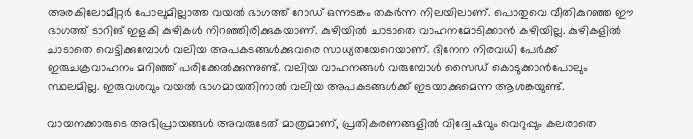അരകിലോമീറ്റർ പോലുമില്ലാത്ത വയൽ ഭാഗത്ത് റോഡ് ഒന്നടങ്കം തകർന്ന നിലയിലാണ്. പൊതുവെ വീതികുറഞ്ഞ ഈ ഭാഗത്ത് ടാറിങ് ഇളകി കുഴികൾ നിറഞ്ഞിരിക്കുകയാണ്. കുഴിയിൽ ചാടാതെ വാഹനമോടിക്കാൻ കഴിയില്ല. കുഴികളിൽ ചാടാതെ വെട്ടിക്കുമ്പോൾ വലിയ അപകടങ്ങൾക്കുവരെ സാധ്യതയേറെയാണ്. ദിനേന നിരവധി പേർക്ക് ഇരുചക്രവാഹനം മറിഞ്ഞ് പരിക്കേൽക്കുന്നുണ്ട്. വലിയ വാഹനങ്ങൾ വരുമ്പോൾ സൈഡ് കൊടുക്കാൻപോലും സ്ഥലമില്ല. ഇരുവശവും വയൽ ഭാഗമായതിനാൽ വലിയ അപകടങ്ങൾക്ക് ഇടയാക്കുമെന്ന ആശങ്കയുണ്ട്.

വായനക്കാരുടെ അഭിപ്രായങ്ങള്‍ അവരുടേത് മാത്രമാണ്, പ്രതികരണങ്ങളിൽ വിദ്വേഷവും വെറുപ്പും കലരാതെ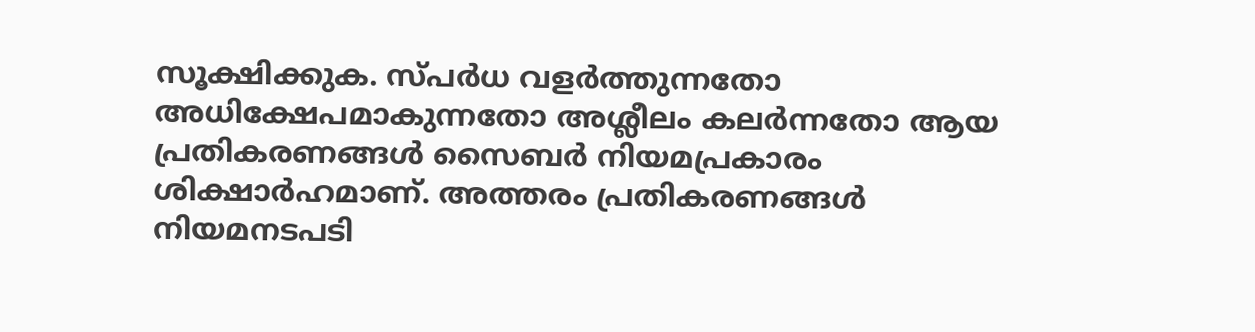സൂക്ഷിക്കുക. സ്പർധ വളർത്തുന്നതോ അധിക്ഷേപമാകുന്നതോ അശ്ലീലം കലർന്നതോ ആയ പ്രതികരണങ്ങൾ സൈബർ നിയമപ്രകാരം ശിക്ഷാർഹമാണ്. അത്തരം പ്രതികരണങ്ങൾ നിയമനടപടി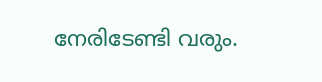നേരിടേണ്ടി വരും.